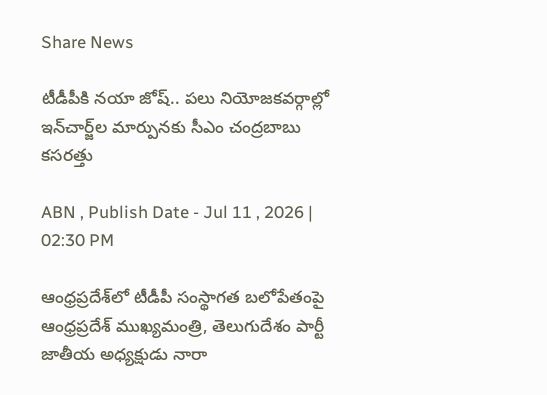Share News

టీడీపీకి నయా జోష్.. పలు నియోజకవర్గాల్లో ఇన్‌చార్జ్‌ల మార్పునకు సీఎం చంద్రబాబు కసరత్తు

ABN , Publish Date - Jul 11 , 2026 | 02:30 PM

ఆంధ్రప్రదేశ్‌లో టీడీపీ సంస్థాగత బలోపేతంపై ఆంధ్రప్రదేశ్ ముఖ్యమంత్రి, తెలుగుదేశం పార్టీ జాతీయ అధ్యక్షుడు నారా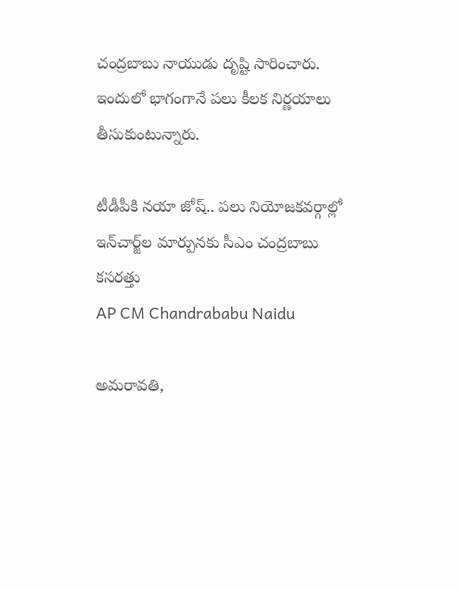చంద్రబాబు నాయుడు దృష్టి సారించారు. ఇందులో భాగంగానే పలు కీలక నిర్ణయాలు తీసుకుంటున్నారు.

టీడీపీకి నయా జోష్.. పలు నియోజకవర్గాల్లో ఇన్‌చార్జ్‌ల మార్పునకు సీఎం చంద్రబాబు కసరత్తు
AP CM Chandrababu Naidu

అమరావతి,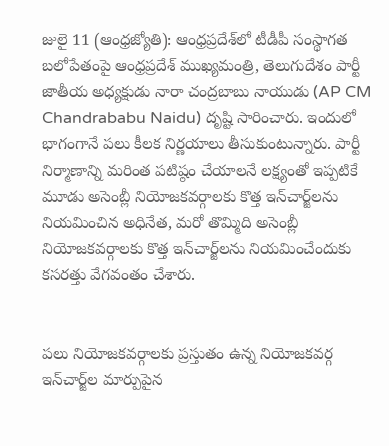జులై 11 (ఆంధ్రజ్యోతి): ఆంధ్రప్రదేశ్‌లో టీడీపీ సంస్థాగత బలోపేతంపై ఆంధ్రప్రదేశ్ ముఖ్యమంత్రి, తెలుగుదేశం పార్టీ జాతీయ అధ్యక్షుడు నారా చంద్రబాబు నాయుడు (AP CM Chandrababu Naidu) దృష్టి సారించారు. ఇందులో భాగంగానే పలు కీలక నిర్ణయాలు తీసుకుంటున్నారు. పార్టీ నిర్మాణాన్ని మరింత పటిష్ఠం చేయాలనే లక్ష్యంతో ఇప్పటికే మూడు అసెంబ్లీ నియోజకవర్గాలకు కొత్త ఇన్‌చార్జ్‌లను నియమించిన అధినేత, మరో తొమ్మిది అసెంబ్లీ నియోజకవర్గాలకు కొత్త ఇన్‌చార్జ్‌లను నియమించేందుకు కసరత్తు వేగవంతం చేశారు.


పలు నియోజకవర్గాలకు ప్రస్తుతం ఉన్న నియోజకవర్గ ఇన్‌చార్జ్‌ల మార్పుపైన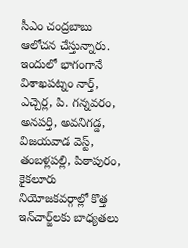సీఎం చంద్రబాబు ఆలోచన చేస్తున్నారు. ఇందులో భాగంగానే విశాఖపట్నం నార్త్, ఎచ్చెర్ల, పి. గన్నవరం, అనపర్తి, అవనిగడ్డ, విజయవాడ వెస్ట్, తంబళ్లపల్లి, పిఠాపురం, కైకలూరు నియోజకవర్గాల్లో కొత్త ఇన్‌చార్జ్‌లకు బాధ్యతలు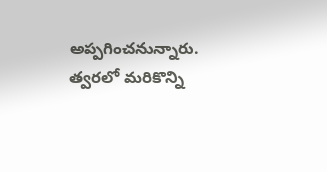అప్పగించనున్నారు. త్వరలో మరికొన్ని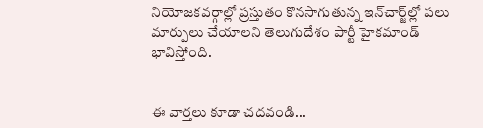నియోజకవర్గాల్లో ప్రస్తుతం కొనసాగుతున్న ఇన్‌చార్జ్‌ల్లో పలు మార్పులు చేయాలని తెలుగుదేశం పార్టీ హైకమాండ్ భావిస్తోంది.


ఈ వార్తలు కూడా చదవండి...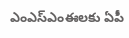ఎంఎస్ఎంఈలకు ఏపీ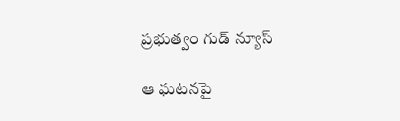ప్రభుత్వం గుడ్ న్యూస్

ఆ ఘటనపై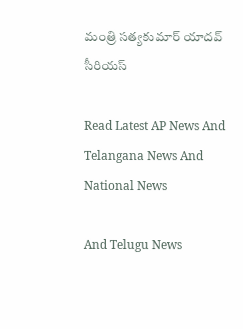మంత్రి సత్యకుమార్ యాదవ్ సీరియస్

Read Latest AP News And Telangana News And National News

And Telugu News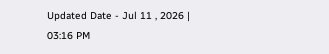Updated Date - Jul 11 , 2026 | 03:16 PM